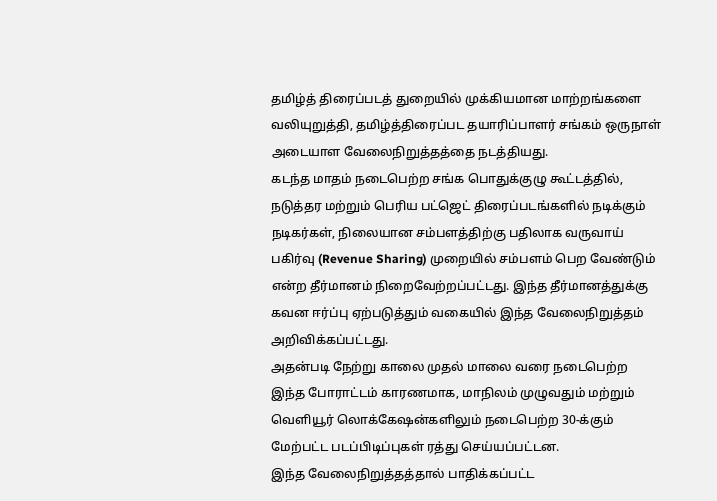தமிழ்த் திரைப்படத் துறையில் முக்கியமான மாற்றங்களை வலியுறுத்தி, தமிழ்த்திரைப்பட தயாரிப்பாளர் சங்கம் ஒருநாள் அடையாள வேலைநிறுத்தத்தை நடத்தியது.
கடந்த மாதம் நடைபெற்ற சங்க பொதுக்குழு கூட்டத்தில், நடுத்தர மற்றும் பெரிய பட்ஜெட் திரைப்படங்களில் நடிக்கும் நடிகர்கள், நிலையான சம்பளத்திற்கு பதிலாக வருவாய் பகிர்வு (Revenue Sharing) முறையில் சம்பளம் பெற வேண்டும் என்ற தீர்மானம் நிறைவேற்றப்பட்டது. இந்த தீர்மானத்துக்கு கவன ஈர்ப்பு ஏற்படுத்தும் வகையில் இந்த வேலைநிறுத்தம் அறிவிக்கப்பட்டது.
அதன்படி நேற்று காலை முதல் மாலை வரை நடைபெற்ற இந்த போராட்டம் காரணமாக, மாநிலம் முழுவதும் மற்றும் வெளியூர் லொக்கேஷன்களிலும் நடைபெற்ற 30-க்கும் மேற்பட்ட படப்பிடிப்புகள் ரத்து செய்யப்பட்டன.
இந்த வேலைநிறுத்தத்தால் பாதிக்கப்பட்ட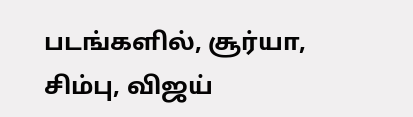படங்களில், சூர்யா, சிம்பு, விஜய்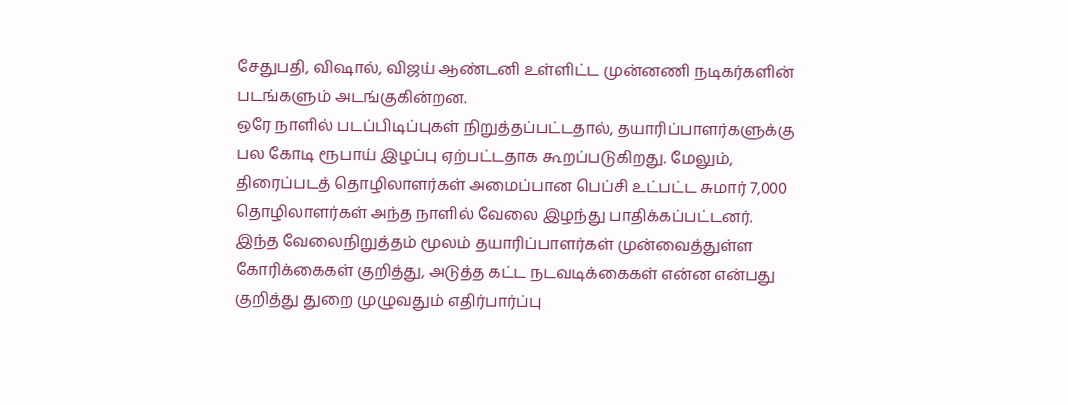சேதுபதி, விஷால், விஜய் ஆண்டனி உள்ளிட்ட முன்னணி நடிகர்களின் படங்களும் அடங்குகின்றன.
ஒரே நாளில் படப்பிடிப்புகள் நிறுத்தப்பட்டதால், தயாரிப்பாளர்களுக்கு பல கோடி ரூபாய் இழப்பு ஏற்பட்டதாக கூறப்படுகிறது. மேலும், திரைப்படத் தொழிலாளர்கள் அமைப்பான பெப்சி உட்பட்ட சுமார் 7,000 தொழிலாளர்கள் அந்த நாளில் வேலை இழந்து பாதிக்கப்பட்டனர்.
இந்த வேலைநிறுத்தம் மூலம் தயாரிப்பாளர்கள் முன்வைத்துள்ள கோரிக்கைகள் குறித்து, அடுத்த கட்ட நடவடிக்கைகள் என்ன என்பது குறித்து துறை முழுவதும் எதிர்பார்ப்பு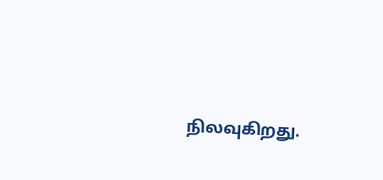நிலவுகிறது.